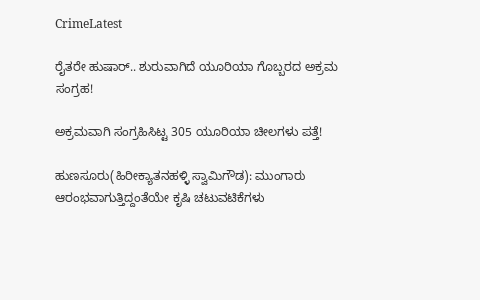CrimeLatest

ರೈತರೇ ಹುಷಾರ್.. ಶುರುವಾಗಿದೆ ಯೂರಿಯಾ ಗೊಬ್ಬರದ ಅಕ್ರಮ ಸಂಗ್ರಹ!

ಅಕ್ರಮವಾಗಿ ಸಂಗ್ರಹಿಸಿಟ್ಟ 305 ಯೂರಿಯಾ ಚೀಲಗಳು ಪತ್ತೆ!

ಹುಣಸೂರು(ಹಿರೀಕ್ಯಾತನಹಳ್ಳಿ ಸ್ವಾಮಿಗೌಡ): ಮುಂಗಾರು ಆರಂಭವಾಗುತ್ತಿದ್ದಂತೆಯೇ ಕೃಷಿ ಚಟುವಟಿಕೆಗಳು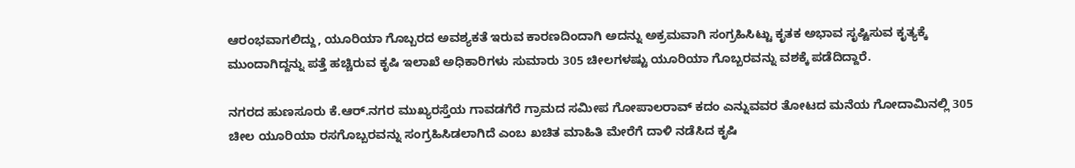ಆರಂಭವಾಗಲಿದ್ದು, ಯೂರಿಯಾ ಗೊಬ್ಬರದ ಅವಶ್ಯಕತೆ ಇರುವ ಕಾರಣದಿಂದಾಗಿ ಅದನ್ನು ಅಕ್ರಮವಾಗಿ ಸಂಗ್ರಹಿಸಿಟ್ಟು ಕೃತಕ ಅಭಾವ ಸೃಷ್ಟಿಸುವ ಕೃತ್ಯಕ್ಕೆ ಮುಂದಾಗಿದ್ದನ್ನು ಪತ್ತೆ ಹಚ್ಚಿರುವ ಕೃಷಿ ಇಲಾಖೆ ಅಧಿಕಾರಿಗಳು ಸುಮಾರು 305 ಚೀಲಗಳಷ್ಟು ಯೂರಿಯಾ ಗೊಬ್ಬರವನ್ನು ವಶಕ್ಕೆ ಪಡೆದಿದ್ದಾರೆ.

ನಗರದ ಹುಣಸೂರು ಕೆ.ಆರ್.ನಗರ ಮುಖ್ಯರಸ್ತೆಯ ಗಾವಡಗೆರೆ ಗ್ರಾಮದ ಸಮೀಪ ಗೋಪಾಲರಾವ್ ಕದಂ ಎನ್ನುವವರ ತೋಟದ ಮನೆಯ ಗೋದಾಮಿನಲ್ಲಿ 305 ಚೀಲ ಯೂರಿಯಾ ರಸಗೊಬ್ಬರವನ್ನು ಸಂಗ್ರಹಿಸಿಡಲಾಗಿದೆ ಎಂಬ ಖಚಿತ ಮಾಹಿತಿ ಮೇರೆಗೆ ದಾಳಿ ನಡೆಸಿದ ಕೃಷಿ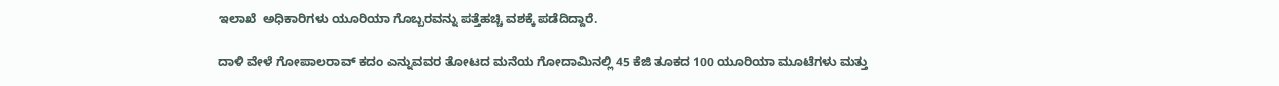ಇಲಾಖೆ  ಅಧಿಕಾರಿಗಳು ಯೂರಿಯಾ ಗೊಬ್ಬರವನ್ನು ಪತ್ತೆಹಚ್ಚಿ ವಶಕ್ಕೆ ಪಡೆದಿದ್ದಾರೆ.

ದಾಳಿ ವೇಳೆ ಗೋಪಾಲರಾವ್ ಕದಂ ಎನ್ನುವವರ ತೋಟದ ಮನೆಯ ಗೋದಾಮಿನಲ್ಲಿ 45 ಕೆಜಿ ತೂಕದ 100 ಯೂರಿಯಾ ಮೂಟೆಗಳು ಮತ್ತು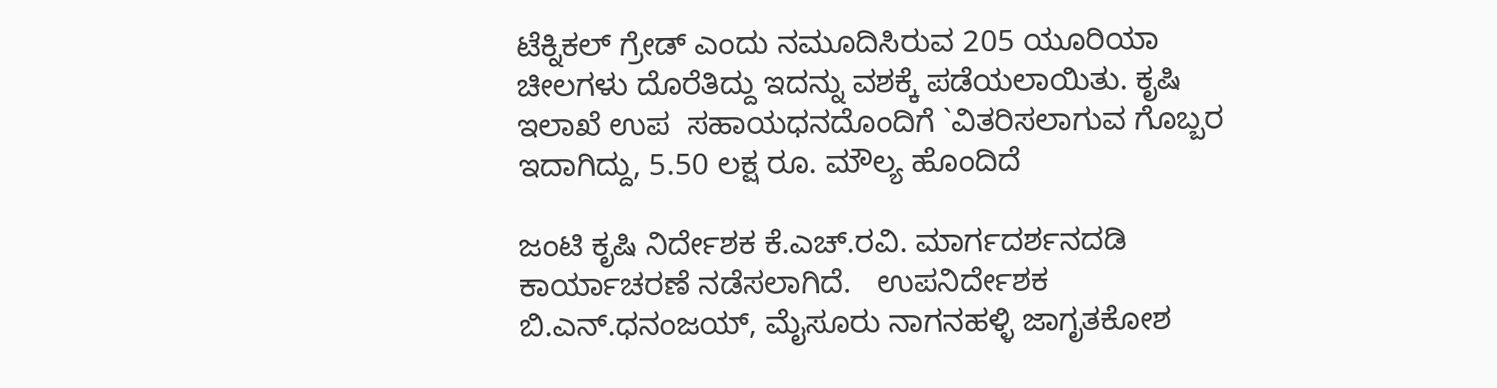ಟೆಕ್ನಿಕಲ್ ಗ್ರೇಡ್ ಎಂದು ನಮೂದಿಸಿರುವ 205 ಯೂರಿಯಾ ಚೀಲಗಳು ದೊರೆತಿದ್ದು ಇದನ್ನು ವಶಕ್ಕೆ ಪಡೆಯಲಾಯಿತು. ಕೃಷಿ ಇಲಾಖೆ ಉಪ  ಸಹಾಯಧನದೊಂದಿಗೆ `ವಿತರಿಸಲಾಗುವ ಗೊಬ್ಬರ ಇದಾಗಿದ್ದು, 5.50 ಲಕ್ಷ ರೂ. ಮೌಲ್ಯ ಹೊಂದಿದೆ

ಜಂಟಿ ಕೃಷಿ ನಿರ್ದೇಶಕ ಕೆ.ಎಚ್.ರವಿ. ಮಾರ್ಗದರ್ಶನದಡಿ ಕಾರ್ಯಾಚರಣೆ ನಡೆಸಲಾಗಿದೆ.   ಉಪನಿರ್ದೇಶಕ ಬಿ.ಎನ್.ಧನಂಜಯ್, ಮೈಸೂರು ನಾಗನಹಳ್ಳಿ ಜಾಗೃತಕೋಶ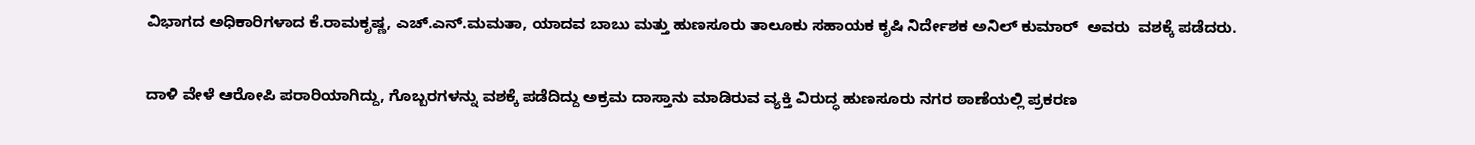ವಿಭಾಗದ ಅಧಿಕಾರಿಗಳಾದ ಕೆ.ರಾಮಕೃಷ್ಣ, ಎಚ್.ಎನ್.ಮಮತಾ, ಯಾದವ ಬಾಬು ಮತ್ತು ಹುಣಸೂರು ತಾಲೂಕು ಸಹಾಯಕ ಕೃಷಿ ನಿರ್ದೇಶಕ ಅನಿಲ್ ಕುಮಾರ್  ಅವರು  ವಶಕ್ಕೆ ಪಡೆದರು.

ದಾಳಿ ವೇಳೆ ಆರೋಪಿ ಪರಾರಿಯಾಗಿದ್ದು, ಗೊಬ್ಬರಗಳನ್ನು ವಶಕ್ಕೆ ಪಡೆದಿದ್ದು ಅಕ್ರಮ ದಾಸ್ತಾನು ಮಾಡಿರುವ ವ್ಯಕ್ತಿ ವಿರುದ್ಧ ಹುಣಸೂರು ನಗರ ಠಾಣೆಯಲ್ಲಿ ಪ್ರಕರಣ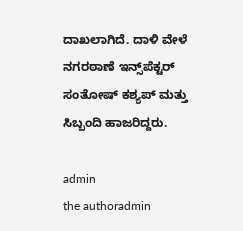ದಾಖಲಾಗಿದೆ. ದಾಳಿ ವೇಳೆ ನಗರಠಾಣೆ ಇನ್ಸ್‌ಪೆಕ್ಟರ್ ಸಂತೋಷ್ ಕಶ್ಯಪ್ ಮತ್ತು ಸಿಬ್ಬಂದಿ ಹಾಜರಿದ್ದರು.

admin
the authoradmin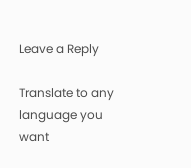Leave a Reply

Translate to any language you want